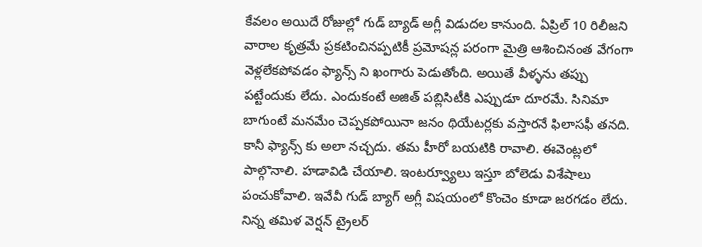కేవలం అయిదే రోజుల్లో గుడ్ బ్యాడ్ అగ్లీ విడుదల కానుంది. ఏప్రిల్ 10 రిలీజని వారాల కృత్రమే ప్రకటించినప్పటికీ ప్రమోషన్ల పరంగా మైత్రి ఆశించినంత వేగంగా వెళ్లలేకపోవడం ఫ్యాన్స్ ని ఖంగారు పెడుతోంది. అయితే వీళ్ళను తప్పు పట్టేందుకు లేదు. ఎందుకంటే అజిత్ పబ్లిసిటీకి ఎప్పుడూ దూరమే. సినిమా బాగుంటే మనమేం చెప్పకపోయినా జనం థియేటర్లకు వస్తారనే ఫిలాసఫీ తనది. కానీ ఫ్యాన్స్ కు అలా నచ్చదు. తమ హీరో బయటికి రావాలి. ఈవెంట్లలో పాల్గొనాలి. హడావిడి చేయాలి. ఇంటర్వ్యూలు ఇస్తూ బోలెడు విశేషాలు పంచుకోవాలి. ఇవేవీ గుడ్ బ్యాగ్ అగ్లీ విషయంలో కొంచెం కూడా జరగడం లేదు.
నిన్న తమిళ వెర్షన్ ట్రైలర్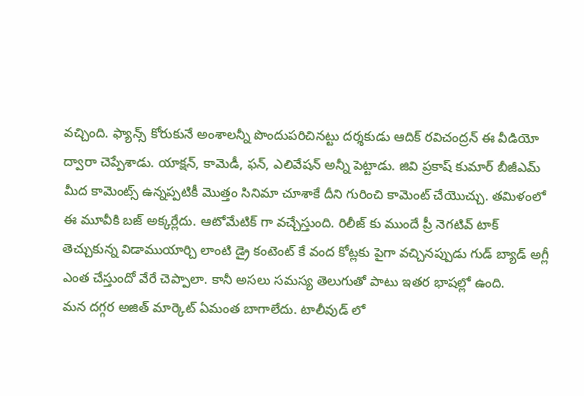వచ్చింది. ఫ్యాన్స్ కోరుకునే అంశాలన్నీ పొందుపరిచినట్టు దర్శకుడు ఆదిక్ రవిచంద్రన్ ఈ వీడియో ద్వారా చెప్పేశాడు. యాక్షన్, కామెడీ, ఫన్, ఎలివేషన్ అన్నీ పెట్టాడు. జివి ప్రకాష్ కుమార్ బీజీఎమ్ మీద కామెంట్స్ ఉన్నప్పటికీ మొత్తం సినిమా చూశాకే దీని గురించి కామెంట్ చేయొచ్చు. తమిళంలో ఈ మూవీకి బజ్ అక్కర్లేదు. ఆటోమేటిక్ గా వచ్చేస్తుంది. రిలీజ్ కు ముందే ప్రీ నెగటివ్ టాక్ తెచ్చుకున్న విడాముయార్చి లాంటి డ్రై కంటెంట్ కే వంద కోట్లకు పైగా వచ్చినప్పుడు గుడ్ బ్యాడ్ అగ్లీ ఎంత చేస్తుందో వేరే చెప్పాలా. కానీ అసలు సమస్య తెలుగుతో పాటు ఇతర భాషల్లో ఉంది.
మన దగ్గర అజిత్ మార్కెట్ ఏమంత బాగాలేదు. టాలీవుడ్ లో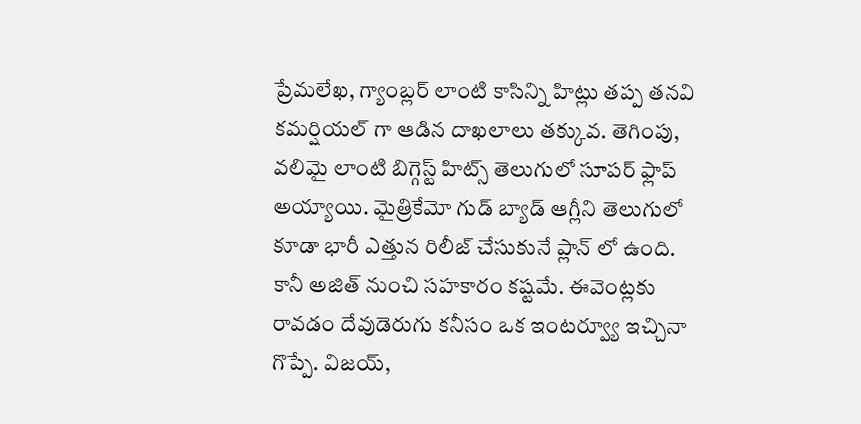ప్రేమలేఖ, గ్యాంబ్లర్ లాంటి కాసిన్ని హిట్లు తప్ప తనవి కమర్షియల్ గా ఆడిన దాఖలాలు తక్కువ. తెగింపు, వలిమై లాంటి బిగ్గెస్ట్ హిట్స్ తెలుగులో సూపర్ ఫ్లాప్ అయ్యాయి. మైత్రికేమో గుడ్ బ్యాడ్ ఆగ్లీని తెలుగులో కూడా భారీ ఎత్తున రిలీజ్ చేసుకునే ప్లాన్ లో ఉంది. కానీ అజిత్ నుంచి సహకారం కష్టమే. ఈవెంట్లకు రావడం దేవుడెరుగు కనీసం ఒక ఇంటర్వ్యూ ఇచ్చినా గొప్పే. విజయ్,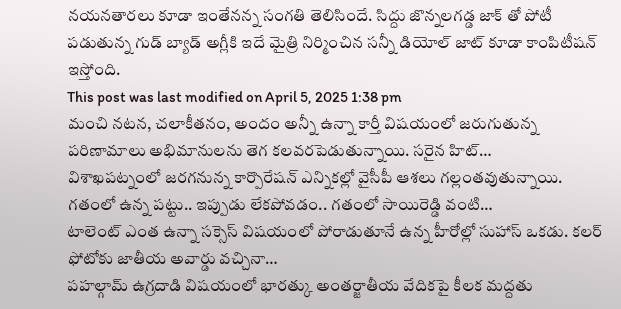నయనతారలు కూడా ఇంతేనన్న సంగతి తెలిసిందే. సిద్దు జొన్నలగడ్డ జాక్ తో పోటీ పడుతున్న గుడ్ బ్యాడ్ అగ్లీకి ఇదే మైత్రి నిర్మించిన సన్నీ డియోల్ జాట్ కూడా కాంపిటీషన్ ఇస్తోంది.
This post was last modified on April 5, 2025 1:38 pm
మంచి నటన, చలాకీతనం, అందం అన్నీ ఉన్నా కార్తీ విషయంలో జరుగుతున్న పరిణామాలు అభిమానులను తెగ కలవరపెడుతున్నాయి. సరైన హిట్…
విశాఖపట్నంలో జరగనున్న కార్పొరేషన్ ఎన్నికల్లో వైసీపీ ఆశలు గల్లంతవుతున్నాయి. గతంలో ఉన్న పట్టు.. ఇప్పుడు లేకపోవడం.. గతంలో సాయిరెడ్డి వంటి…
టాలెంట్ ఎంత ఉన్నా సక్సెస్ విషయంలో పోరాడుతూనే ఉన్న హీరోల్లో సుహాస్ ఒకడు. కలర్ ఫోటోకు జాతీయ అవార్డు వచ్చినా…
పహల్గామ్ ఉగ్రదాడి విషయంలో భారత్కు అంతర్జాతీయ వేదికపై కీలక మద్దతు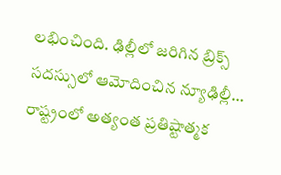లభించింది. ఢిల్లీలో జరిగిన బ్రిక్స్ సదస్సులో ఆమోదించిన న్యూఢిల్లీ…
రాష్ట్రంలో అత్యంత ప్రతిష్టాత్మక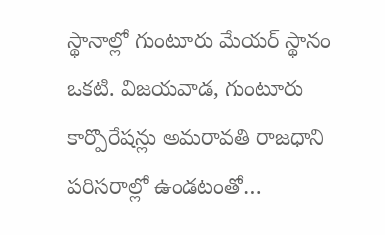స్థానాల్లో గుంటూరు మేయర్ స్థానం ఒకటి. విజయవాడ, గుంటూరు కార్పొరేషన్లు అమరావతి రాజధాని పరిసరాల్లో ఉండటంతో…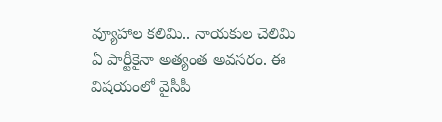వ్యూహాల కలిమి.. నాయకుల చెలిమి ఏ పార్టీకైనా అత్యంత అవసరం. ఈ విషయంలో వైసీపీ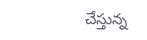చేస్తున్న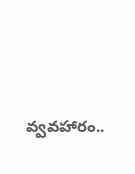వ్వవహారం..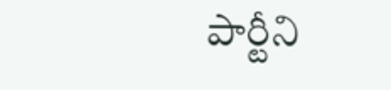పార్టీని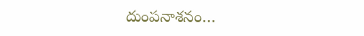దుంపనాశనం…